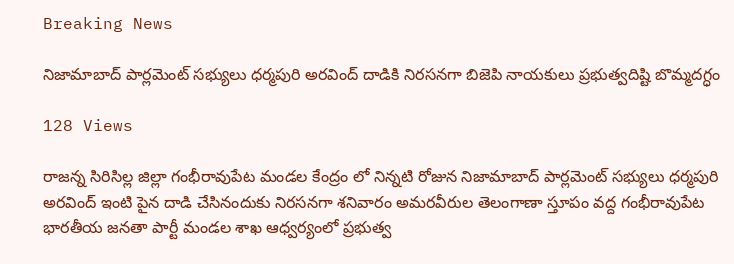Breaking News

నిజామాబాద్ పార్లమెంట్ సభ్యులు ధర్మపురి అరవింద్ దాడికి నిరసనగా బిజెపి నాయకులు ప్రభుత్వదిష్టి బొమ్మదగ్ధం

128 Views

రాజన్న సిరిసిల్ల జిల్లా గంభీరావుపేట మండల కేంద్రం లో నిన్నటి రోజున నిజామాబాద్ పార్లమెంట్ సభ్యులు ధర్మపురి అరవింద్ ఇంటి పైన దాడి చేసినందుకు నిరసనగా శనివారం అమరవీరుల తెలంగాణా స్తూపం వద్ద గంభీరావుపేట భారతీయ జనతా పార్టీ మండల శాఖ ఆధ్వర్యంలో ప్రభుత్వ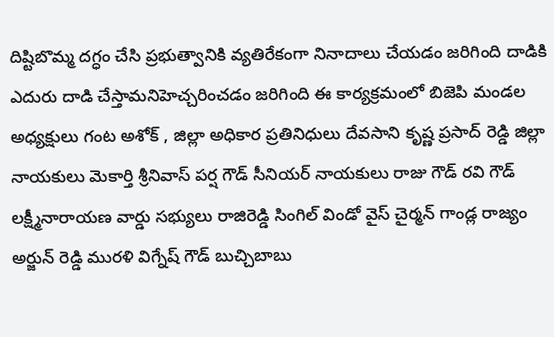దిష్టిబొమ్మ దగ్ధం చేసి ప్రభుత్వానికి వ్యతిరేకంగా నినాదాలు చేయడం జరిగింది దాడికి ఎదురు దాడి చేస్తామనిహెచ్చరించడం జరిగింది ఈ కార్యక్రమంలో బిజెపి మండల అధ్యక్షులు గంట అశోక్ , జిల్లా అధికార ప్రతినిధులు దేవసాని కృష్ణ ప్రసాద్ రెడ్డి జిల్లా నాయకులు మెకార్తి శ్రీనివాస్ పర్ష గౌడ్ సీనియర్ నాయకులు రాజు గౌడ్ రవి గౌడ్ లక్ష్మీనారాయణ వార్డు సభ్యులు రాజిరెడ్డి సింగిల్ విండో వైస్ చైర్మన్ గాండ్ల రాజ్యం అర్జున్ రెడ్డి మురళి విగ్నేష్ గౌడ్ బుచ్చిబాబు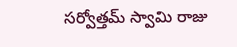సర్వోత్తమ్ స్వామి రాజు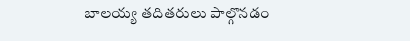బాలయ్య తదితరులు పాల్గొనడం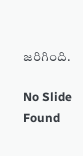జరిగింది.

No Slide Found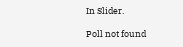In Slider.

Poll not found